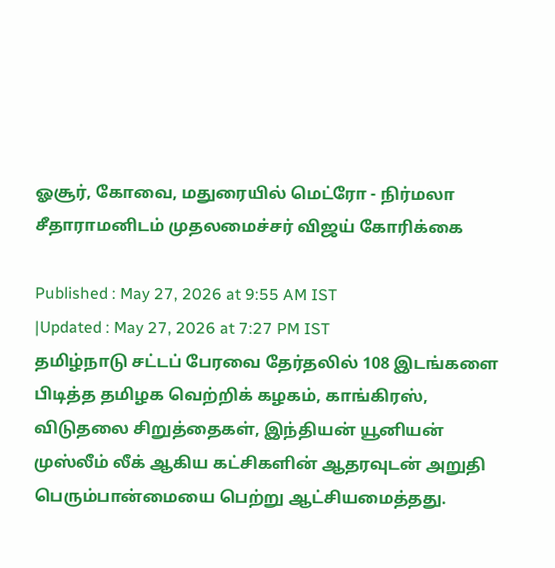ஓசூர், கோவை, மதுரையில் மெட்ரோ - நிர்மலா சீதாராமனிடம் முதலமைச்சர் விஜய் கோரிக்கை

Published : May 27, 2026 at 9:55 AM IST
|Updated : May 27, 2026 at 7:27 PM IST
தமிழ்நாடு சட்டப் பேரவை தேர்தலில் 108 இடங்களை பிடித்த தமிழக வெற்றிக் கழகம், காங்கிரஸ், விடுதலை சிறுத்தைகள், இந்தியன் யூனியன் முஸ்லீம் லீக் ஆகிய கட்சிகளின் ஆதரவுடன் அறுதி பெரும்பான்மையை பெற்று ஆட்சியமைத்தது.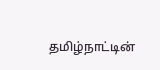தமிழ்நாட்டின்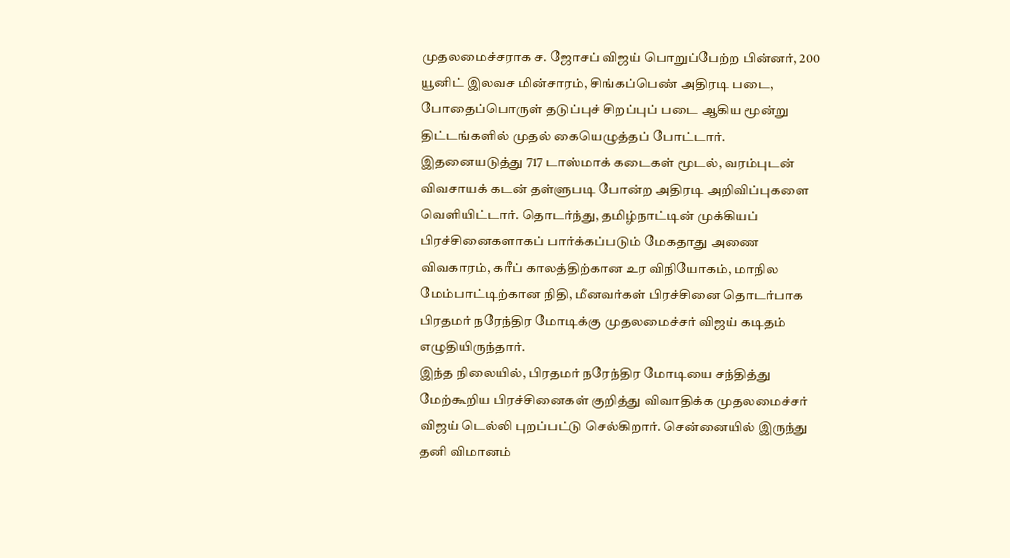முதலமைச்சராக ச. ஜோசப் விஜய் பொறுப்பேற்ற பின்னர், 200 யூனிட் இலவச மின்சாரம், சிங்கப்பெண் அதிரடி படை, போதைப்பொருள் தடுப்புச் சிறப்புப் படை ஆகிய மூன்று திட்டங்களில் முதல் கையெழுத்தப் போட்டார். இதனையடுத்து 717 டாஸ்மாக் கடைகள் மூடல், வரம்புடன் விவசாயக் கடன் தள்ளுபடி போன்ற அதிரடி அறிவிப்புகளை வெளியிட்டார். தொடர்ந்து, தமிழ்நாட்டின் முக்கியப் பிரச்சினைகளாகப் பார்க்கப்படும் மேகதாது அணை விவகாரம், கரீப் காலத்திற்கான உர விநியோகம், மாநில மேம்பாட்டிற்கான நிதி, மீனவர்கள் பிரச்சினை தொடர்பாக பிரதமர் நரேந்திர மோடிக்கு முதலமைச்சர் விஜய் கடிதம் எழுதியிருந்தார்.
இந்த நிலையில், பிரதமர் நரேந்திர மோடியை சந்தித்து மேற்கூறிய பிரச்சினைகள் குறித்து விவாதிக்க முதலமைச்சர் விஜய் டெல்லி புறப்பட்டு செல்கிறார். சென்னையில் இருந்து தனி விமானம்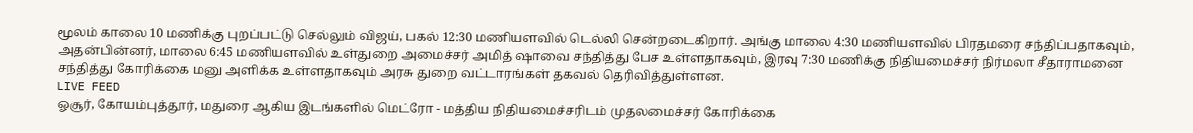மூலம் காலை 10 மணிக்கு புறப்பட்டு செல்லும் விஜய், பகல் 12:30 மணியளவில் டெல்லி சென்றடைகிறார். அங்கு மாலை 4:30 மணியளவில் பிரதமரை சந்திப்பதாகவும், அதன்பின்னர், மாலை 6:45 மணியளவில் உள்துறை அமைச்சர் அமித் ஷாவை சந்தித்து பேச உள்ளதாகவும், இரவு 7:30 மணிக்கு நிதியமைச்சர் நிர்மலா சீதாராமனை சந்தித்து கோரிக்கை மனு அளிக்க உள்ளதாகவும் அரசு துறை வட்டாரங்கள் தகவல் தெரிவித்துள்ளன.
LIVE FEED
ஓசூர், கோயம்புத்தூர், மதுரை ஆகிய இடங்களில் மெட்ரோ - மத்திய நிதியமைச்சரிடம் முதலமைச்சர் கோரிக்கை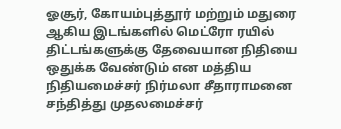ஓசூர், கோயம்புத்தூர் மற்றும் மதுரை ஆகிய இடங்களில் மெட்ரோ ரயில் திட்டங்களுக்கு தேவையான நிதியை ஒதுக்க வேண்டும் என மத்திய நிதியமைச்சர் நிர்மலா சீதாராமனை சந்தித்து முதலமைச்சர்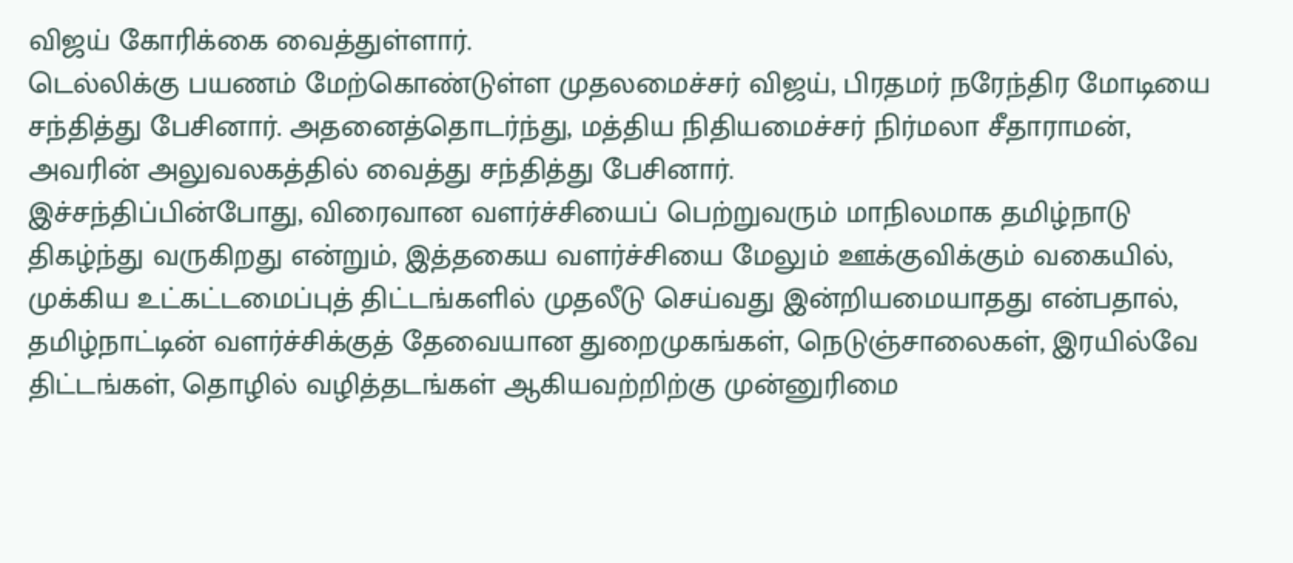விஜய் கோரிக்கை வைத்துள்ளார்.
டெல்லிக்கு பயணம் மேற்கொண்டுள்ள முதலமைச்சர் விஜய், பிரதமர் நரேந்திர மோடியை சந்தித்து பேசினார். அதனைத்தொடர்ந்து, மத்திய நிதியமைச்சர் நிர்மலா சீதாராமன், அவரின் அலுவலகத்தில் வைத்து சந்தித்து பேசினார்.
இச்சந்திப்பின்போது, விரைவான வளர்ச்சியைப் பெற்றுவரும் மாநிலமாக தமிழ்நாடு திகழ்ந்து வருகிறது என்றும், இத்தகைய வளர்ச்சியை மேலும் ஊக்குவிக்கும் வகையில், முக்கிய உட்கட்டமைப்புத் திட்டங்களில் முதலீடு செய்வது இன்றியமையாதது என்பதால், தமிழ்நாட்டின் வளர்ச்சிக்குத் தேவையான துறைமுகங்கள், நெடுஞ்சாலைகள், இரயில்வே திட்டங்கள், தொழில் வழித்தடங்கள் ஆகியவற்றிற்கு முன்னுரிமை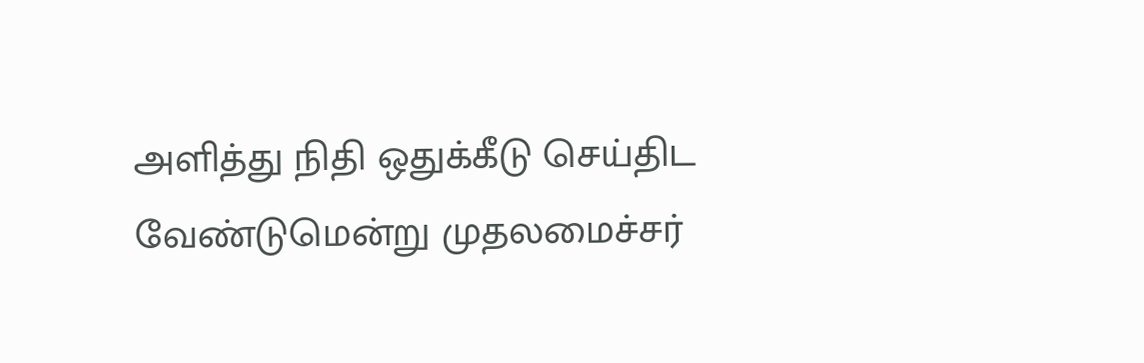அளித்து நிதி ஒதுக்கீடு செய்திட வேண்டுமென்று முதலமைச்சர்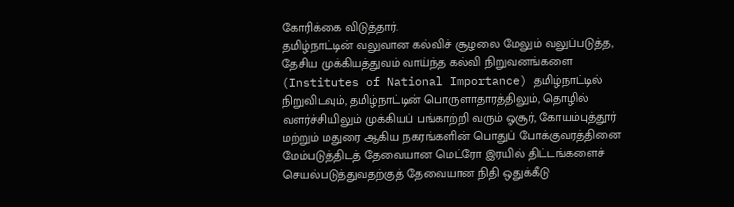கோரிக்கை விடுத்தார்.
தமிழ்நாட்டின் வலுவான கல்விச் சூழலை மேலும் வலுப்படுத்த, தேசிய முக்கியத்துவம் வாய்ந்த கல்வி நிறுவனங்களை (Institutes of National Importance) தமிழ்நாட்டில் நிறுவிடவும், தமிழ்நாட்டின் பொருளாதாரத்திலும், தொழில் வளர்ச்சியிலும் முக்கியப் பங்காற்றி வரும் ஓசூர், கோயம்புத்தூர் மற்றும் மதுரை ஆகிய நகரங்களின் பொதுப் போக்குவரத்தினை மேம்படுத்திடத் தேவையான மெட்ரோ இரயில் திட்டங்களைச் செயல்படுத்துவதற்குத் தேவையான நிதி ஒதுக்கீடு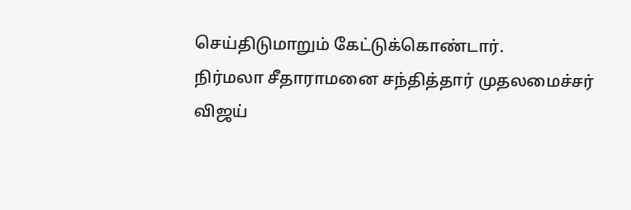செய்திடுமாறும் கேட்டுக்கொண்டார்.
நிர்மலா சீதாராமனை சந்தித்தார் முதலமைச்சர் விஜய்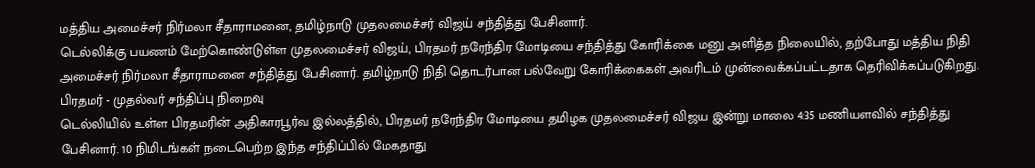மத்திய அமைச்சர் நிர்மலா சீதாராமனை, தமிழ்நாடு முதலமைச்சர் விஜய் சந்தித்து பேசினார்.
டெல்லிக்கு பயணம் மேற்கொண்டுள்ள முதலமைச்சர் விஜய், பிரதமர் நரேந்திர மோடியை சந்தித்து கோரிக்கை மனு அளித்த நிலையில், தற்போது மத்திய நிதி அமைச்சர் நிர்மலா சீதாராமனை சந்தித்து பேசினார். தமிழ்நாடு நிதி தொடர்பான பல்வேறு கோரிக்கைகள் அவரிடம் முன்வைக்கப்பட்டதாக தெரிவிக்கப்படுகிறது.
பிரதமர் - முதல்வர் சந்திப்பு நிறைவு
டெல்லியில் உள்ள பிரதமரின் அதிகாரபூர்வ இல்லத்தில், பிரதமர் நரேந்திர மோடியை தமிழக முதலமைச்சர் விஜய இன்று மாலை 4:35 மணியளவில் சந்தித்து பேசினார். 10 நிமிடங்கள் நடைபெற்ற இந்த சந்திப்பில் மேகதாது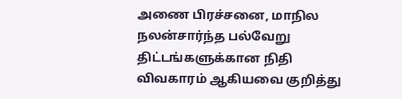அணை பிரச்சனை, மாநில நலன்சார்ந்த பல்வேறு திட்டங்களுக்கான நிதி விவகாரம் ஆகியவை குறித்து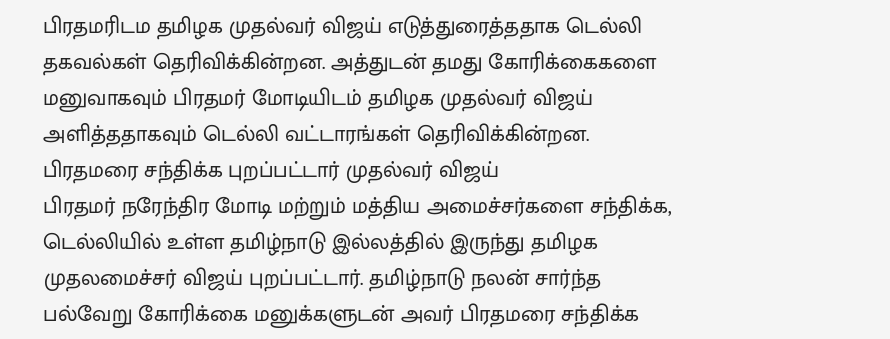பிரதமரிடம தமிழக முதல்வர் விஜய் எடுத்துரைத்ததாக டெல்லி தகவல்கள் தெரிவிக்கின்றன. அத்துடன் தமது கோரிக்கைகளை மனுவாகவும் பிரதமர் மோடியிடம் தமிழக முதல்வர் விஜய் அளித்ததாகவும் டெல்லி வட்டாரங்கள் தெரிவிக்கின்றன.
பிரதமரை சந்திக்க புறப்பட்டார் முதல்வர் விஜய்
பிரதமர் நரேந்திர மோடி மற்றும் மத்திய அமைச்சர்களை சந்திக்க, டெல்லியில் உள்ள தமிழ்நாடு இல்லத்தில் இருந்து தமிழக முதலமைச்சர் விஜய் புறப்பட்டார். தமிழ்நாடு நலன் சார்ந்த பல்வேறு கோரிக்கை மனுக்களுடன் அவர் பிரதமரை சந்திக்க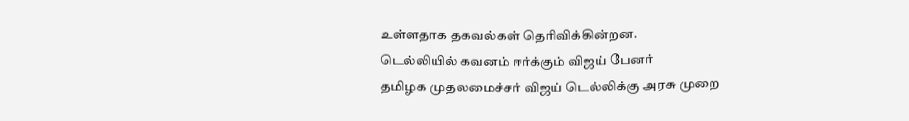உள்ளதாக தகவல்கள் தெரிவிக்கின்றன.
டெல்லியில் கவனம் ஈர்க்கும் விஜய் பேனர்
தமிழக முதலமைச்சர் விஜய் டெல்லிக்கு அரசு முறை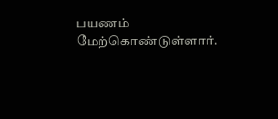பயணம் மேற்கொண்டுள்ளார்.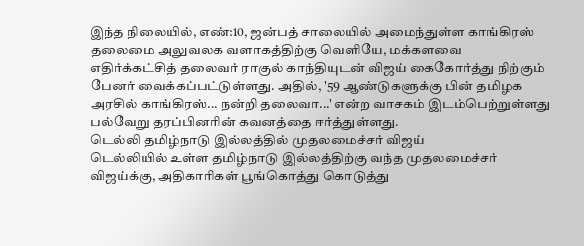இந்த நிலையில், எண்:10, ஜன்பத் சாலையில் அமைந்துள்ள காங்கிரஸ் தலைமை அலுவலக வளாகத்திற்கு வெளியே, மக்களவை எதிர்க்கட்சித் தலைவர் ராகுல் காந்தியுடன் விஜய் கைகோர்த்து நிற்கும் பேனர் வைக்கப்பட்டுள்ளது. அதில், '59 ஆண்டுகளுக்கு பின் தமிழக அரசில் காங்கிரஸ்... நன்றி தலைவா...' என்ற வாசகம் இடம்பெற்றுள்ளது பல்வேறு தரப்பினரின் கவனத்தை ஈர்த்துள்ளது.
டெல்லி தமிழ்நாடு இல்லத்தில் முதலமைச்சர் விஜய்
டெல்லியில் உள்ள தமிழ்நாடு இல்லத்திற்கு வந்த முதலமைச்சர் விஜய்க்கு, அதிகாரிகள் பூங்கொத்து கொடுத்து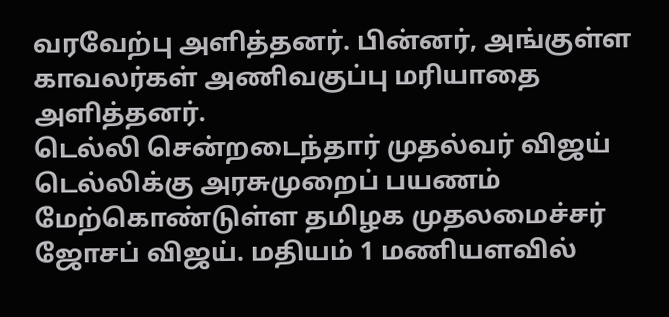வரவேற்பு அளித்தனர். பின்னர், அங்குள்ள காவலர்கள் அணிவகுப்பு மரியாதை அளித்தனர்.
டெல்லி சென்றடைந்தார் முதல்வர் விஜய்
டெல்லிக்கு அரசுமுறைப் பயணம் மேற்கொண்டுள்ள தமிழக முதலமைச்சர் ஜோசப் விஜய். மதியம் 1 மணியளவில்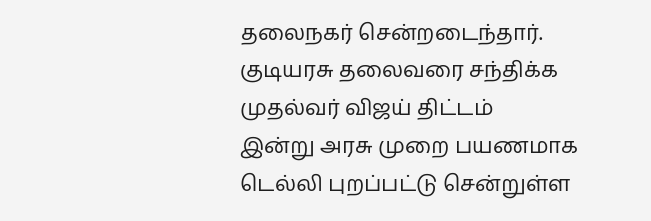தலைநகர் சென்றடைந்தார்.
குடியரசு தலைவரை சந்திக்க முதல்வர் விஜய் திட்டம்
இன்று அரசு முறை பயணமாக டெல்லி புறப்பட்டு சென்றுள்ள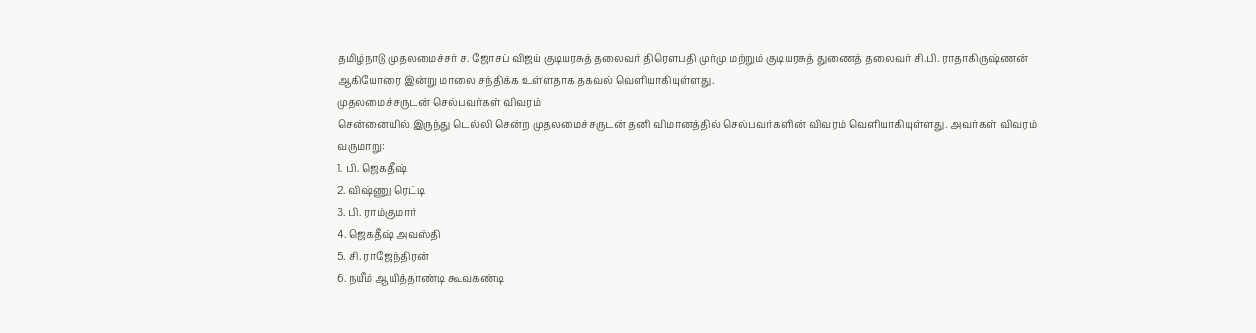தமிழ்நாடு முதலமைச்சர் ச. ஜோசப் விஜய் குடியரசுத் தலைவர் திரௌபதி முர்மு மற்றும் குடியரசுத் துணைத் தலைவர் சி.பி. ராதாகிருஷ்ணன் ஆகியோரை இன்று மாலை சந்திக்க உள்ளதாக தகவல் வெளியாகியுள்ளது.
முதலமைச்சருடன் செல்பவர்கள் விவரம்
சென்னையில் இருந்து டெல்லி சென்ற முதலமைச்சருடன் தனி விமானத்தில் செல்பவர்களின் விவரம் வெளியாகியுள்ளது. அவர்கள் விவரம் வருமாறு:
1. பி. ஜெகதீஷ்
2. விஷ்ணு ரெட்டி
3. பி. ராம்குமார்
4. ஜெகதீஷ் அவஸ்தி
5. சி. ராஜேந்திரன்
6. நயீம் ஆயித்தாண்டி கூவகண்டி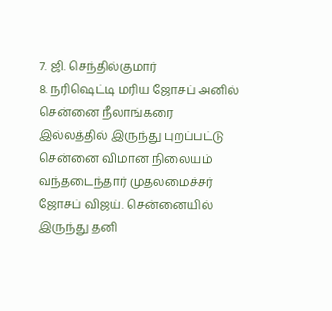7. ஜி. செந்தில்குமார்
8. நரிஷெட்டி மரிய ஜோசப் அனில்
சென்னை நீலாங்கரை இல்லத்தில் இருந்து புறப்பட்டு சென்னை விமான நிலையம் வந்தடைந்தார் முதலமைச்சர் ஜோசப் விஜய். சென்னையில் இருந்து தனி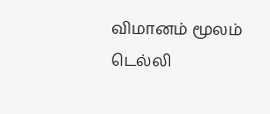விமானம் மூலம் டெல்லி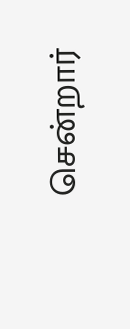சென்றார்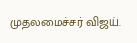முதலமைச்சர் விஜய்.